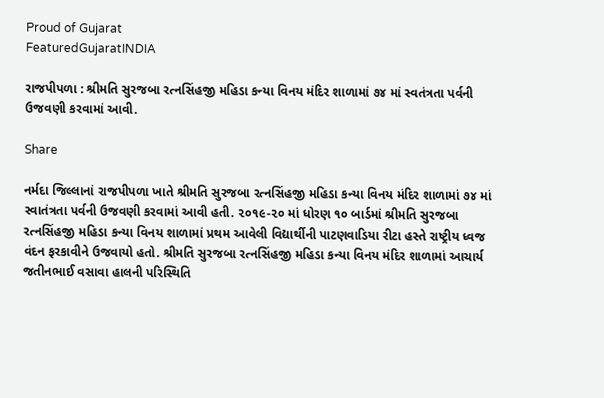Proud of Gujarat
FeaturedGujaratINDIA

રાજપીપળા : શ્રીમતિ સુરજબા રત્નસિંહજી મહિડા કન્યા વિનય મંદિર શાળામાં ૭૪ માં સ્વતંત્રતા પર્વની ઉજવણી કરવામાં આવી.

Share

નર્મદા જિલ્લાનાં રાજપીપળા ખાતે શ્રીમતિ સુરજબા રત્નસિંહજી મહિડા કન્યા વિનય મંદિર શાળામાં ૭૪ માં સ્વાતંત્રતા પર્વની ઉજવણી કરવામાં આવી હતી. ૨૦૧૯-૨૦ માં ધોરણ ૧૦ બાર્ડમાં શ્રીમતિ સુરજબા રત્નસિંહજી મહિડા કન્યા વિનય શાળામાં પ્રથમ આવેલી વિદ્યાર્થીની પાટણવાડિયા રીટા હસ્તે રાષ્ટ્રીય ધ્વજ વંદન ફરકાવીને ઉજવાયો હતો. શ્રીમતિ સુરજબા રત્નસિંહજી મહિડા કન્યા વિનય મંદિર શાળામાં આચાર્ય જતીનભાઈ વસાવા હાલની પરિસ્થિતિ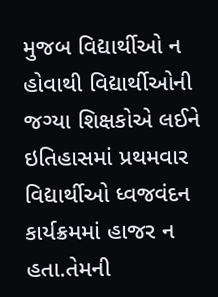મુજબ વિદ્યાર્થીઓ ન હોવાથી વિદ્યાર્થીઓની જગ્યા શિક્ષકોએ લઈને ઇતિહાસમાં પ્રથમવાર વિદ્યાર્થીઓ ધ્વજવંદન કાર્યક્રમમાં હાજર ન હતા.તેમની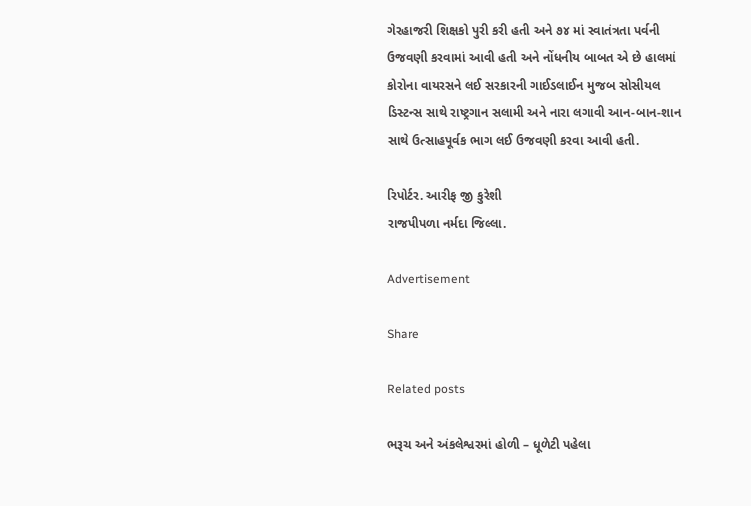ગેરહાજરી શિક્ષકો પુરી કરી હતી અને ૭૪ માં સ્વાતંત્રતા પર્વની ઉજવણી કરવામાં આવી હતી અને નોંધનીય બાબત એ છે હાલમાં કોરોના વાયરસને લઈ સરકારની ગાઈડલાઈન મુજબ સોસીયલ ડિસ્ટન્સ સાથે રાષ્ટ્રગાન સલામી અને નારા લગાવી આન-બાન-શાન સાથે ઉત્સાહપૂર્વક ભાગ લઈ ઉજવણી કરવા આવી હતી.

રિપોર્ટર. આરીફ જી કુરેશી
રાજપીપળા નર્મદા જિલ્લા.

Advertisement

Share

Related posts

ભરૂચ અને અંકલેશ્વરમાં હોળી – ધૂળેટી પહેલા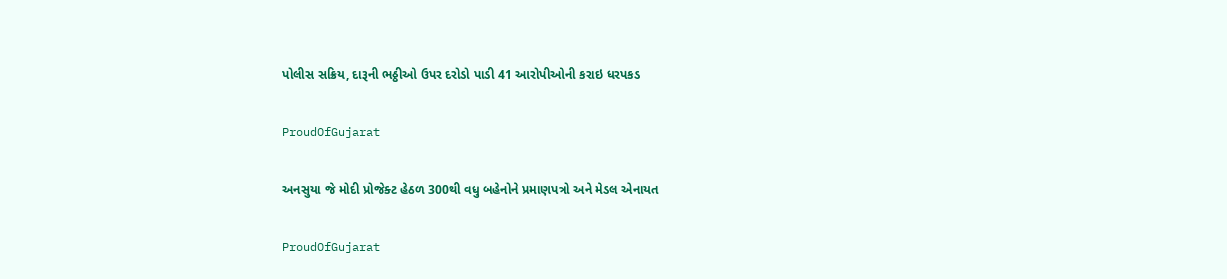પોલીસ સક્રિય, દારૂની ભઠ્ઠીઓ ઉપર દરોડો પાડી 41 આરોપીઓની કરાઇ ધરપકડ

ProudOfGujarat

અનસુયા જે મોદી પ્રોજેક્ટ હેઠળ 300થી વધુ બહેનોને પ્રમાણપત્રો અને મેડલ એનાયત

ProudOfGujarat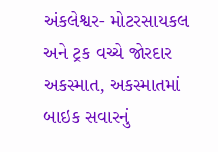અંકલેશ્વર- મોટરસાયકલ અને ટ્રક વચ્ચે જોરદાર અકસ્માત, અકસ્માતમાં બાઇક સવારનું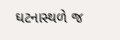ઘટનાસ્થળે જ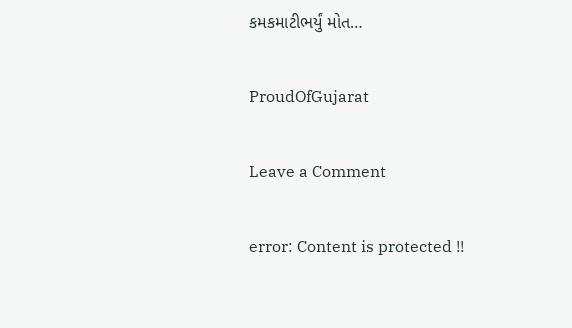કમકમાટીભર્યું મોત…

ProudOfGujarat

Leave a Comment

error: Content is protected !!